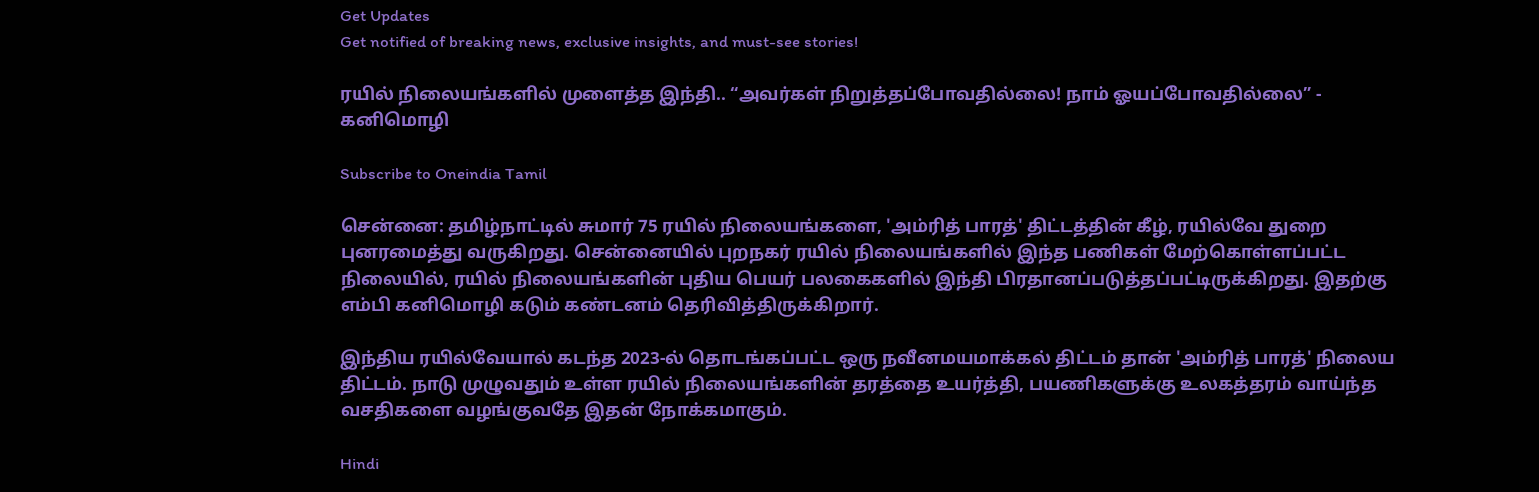Get Updates
Get notified of breaking news, exclusive insights, and must-see stories!

ரயில் நிலையங்களில் முளைத்த இந்தி.. “அவர்கள் நிறுத்தப்போவதில்லை! நாம் ஓயப்போவதில்லை” - கனிமொழி

Subscribe to Oneindia Tamil

சென்னை: தமிழ்நாட்டில் சுமார் 75 ரயில் நிலையங்களை, 'அம்ரித் பாரத்' திட்டத்தின் கீழ், ரயில்வே துறை புனரமைத்து வருகிறது. சென்னையில் புறநகர் ரயில் நிலையங்களில் இந்த பணிகள் மேற்கொள்ளப்பட்ட நிலையில், ரயில் நிலையங்களின் புதிய பெயர் பலகைகளில் இந்தி பிரதானப்படுத்தப்பட்டிருக்கிறது. இதற்கு எம்பி கனிமொழி கடும் கண்டனம் தெரிவித்திருக்கிறார்.

இந்திய ரயில்வேயால் கடந்த 2023-ல் தொடங்கப்பட்ட ஒரு நவீனமயமாக்கல் திட்டம் தான் 'அம்ரித் பாரத்' நிலைய திட்டம். நாடு முழுவதும் உள்ள ரயில் நிலையங்களின் தரத்தை உயர்த்தி, பயணிகளுக்கு உலகத்தரம் வாய்ந்த வசதிகளை வழங்குவதே இதன் நோக்கமாகும்.

Hindi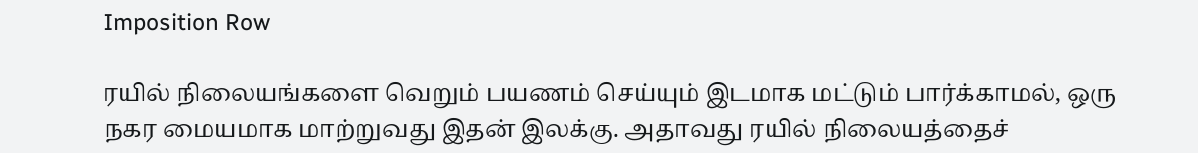Imposition Row

ரயில் நிலையங்களை வெறும் பயணம் செய்யும் இடமாக மட்டும் பார்க்காமல், ஒரு நகர மையமாக மாற்றுவது இதன் இலக்கு. அதாவது ரயில் நிலையத்தைச்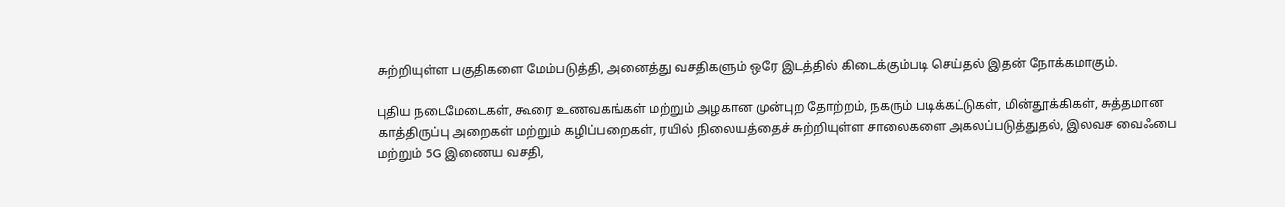சுற்றியுள்ள பகுதிகளை மேம்படுத்தி, அனைத்து வசதிகளும் ஒரே இடத்தில் கிடைக்கும்படி செய்தல் இதன் நோக்கமாகும்.

புதிய நடைமேடைகள், கூரை உணவகங்கள் மற்றும் அழகான முன்புற தோற்றம், நகரும் படிக்கட்டுகள், மின்தூக்கிகள், சுத்தமான காத்திருப்பு அறைகள் மற்றும் கழிப்பறைகள், ரயில் நிலையத்தைச் சுற்றியுள்ள சாலைகளை அகலப்படுத்துதல், இலவச வைஃபை மற்றும் 5G இணைய வசதி,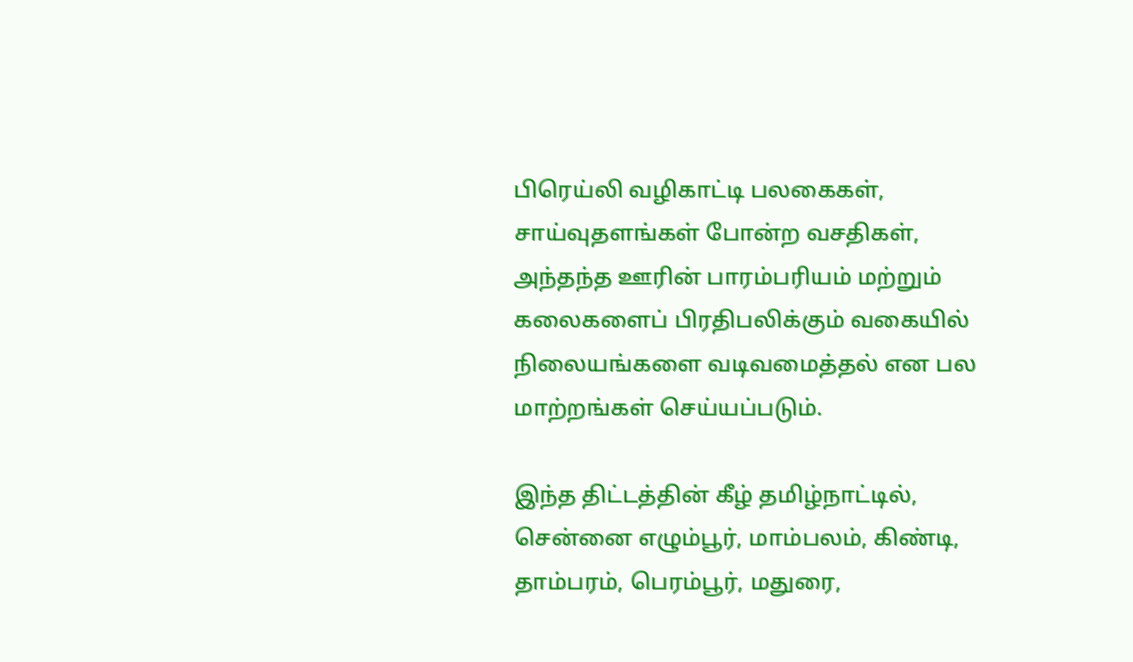பிரெய்லி வழிகாட்டி பலகைகள், சாய்வுதளங்கள் போன்ற வசதிகள், அந்தந்த ஊரின் பாரம்பரியம் மற்றும் கலைகளைப் பிரதிபலிக்கும் வகையில் நிலையங்களை வடிவமைத்தல் என பல மாற்றங்கள் செய்யப்படும்.

இந்த திட்டத்தின் கீழ் தமிழ்நாட்டில், சென்னை எழும்பூர், மாம்பலம், கிண்டி, தாம்பரம், பெரம்பூர், மதுரை,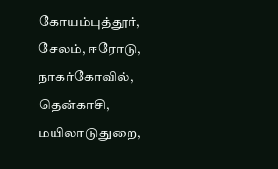கோயம்புத்தூர், சேலம், ஈரோடு, நாகர்கோவில், தென்காசி, மயிலாடுதுறை,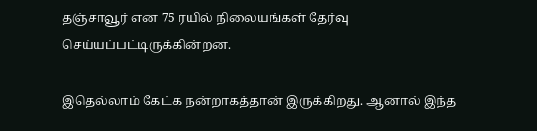தஞ்சாவூர் என 75 ரயில் நிலையங்கள் தேர்வு செய்யப்பட்டிருக்கின்றன.

இதெல்லாம் கேட்க நன்றாகத்தான் இருக்கிறது. ஆனால் இந்த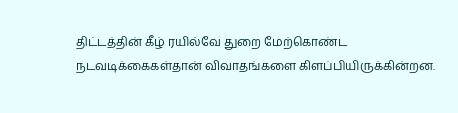திட்டத்தின் கீழ் ரயில்வே துறை மேற்கொண்ட நடவடிக்கைகள்தான் விவாதங்களை கிளப்பியிருக்கின்றன.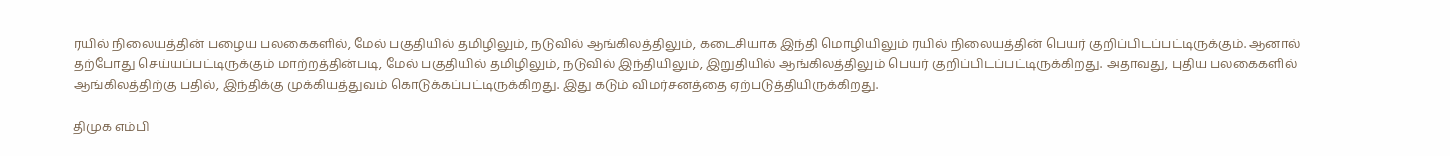ரயில் நிலையத்தின் பழைய பலகைகளில், மேல் பகுதியில் தமிழிலும், நடுவில் ஆங்கிலத்திலும், கடைசியாக இந்தி மொழியிலும் ரயில் நிலையத்தின் பெயர் குறிப்பிடப்பட்டிருக்கும். ஆனால் தற்போது செய்யப்பட்டிருக்கும் மாற்றத்தின்படி, மேல் பகுதியில் தமிழிலும், நடுவில் இந்தியிலும், இறுதியில் ஆங்கிலத்திலும் பெயர் குறிப்பிடப்பட்டிருக்கிறது. அதாவது, புதிய பலகைகளில் ஆங்கிலத்திற்கு பதில், இந்திக்கு முக்கியத்துவம் கொடுக்கப்பட்டிருக்கிறது. இது கடும் விமர்சனத்தை ஏற்படுத்தியிருக்கிறது.

திமுக எம்பி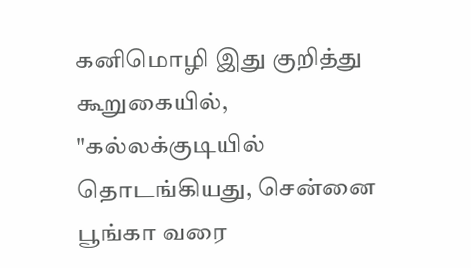கனிமொழி இது குறித்து கூறுகையில், "கல்லக்குடியில் தொடங்கியது, சென்னை பூங்கா வரை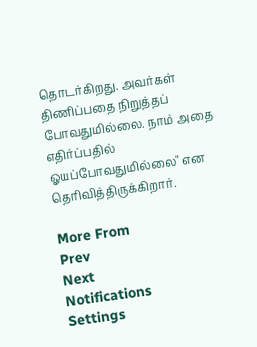தொடர்கிறது. அவர்கள் திணிப்பதை நிறுத்தப் போவதுமில்லை. நாம் அதை எதிர்ப்பதில் ஓயப்போவதுமில்லை" என தெரிவித்திருக்கிறார்.

More From
Prev
Next
Notifications
Settings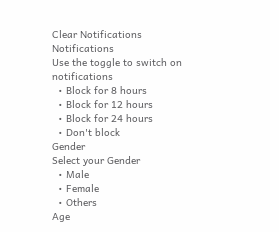Clear Notifications
Notifications
Use the toggle to switch on notifications
  • Block for 8 hours
  • Block for 12 hours
  • Block for 24 hours
  • Don't block
Gender
Select your Gender
  • Male
  • Female
  • Others
Age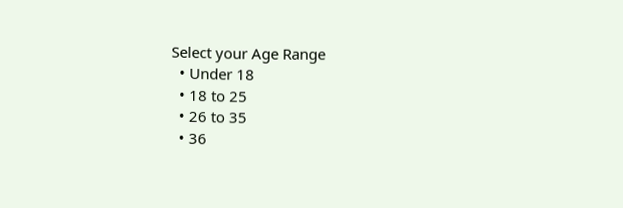Select your Age Range
  • Under 18
  • 18 to 25
  • 26 to 35
  • 36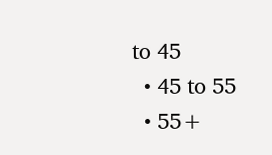to 45
  • 45 to 55
  • 55+